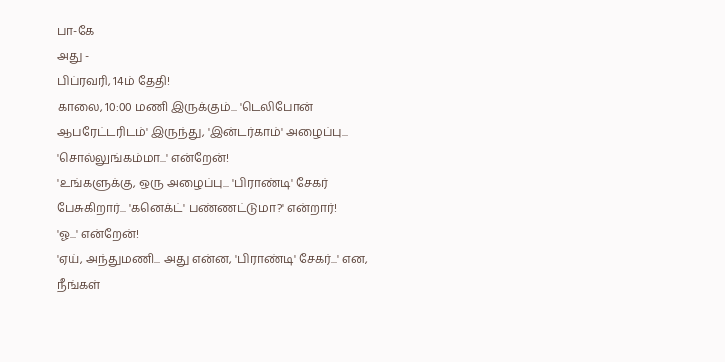பா-கே
அது -
பிப்ரவரி, 14ம் தேதி!
காலை, 10:00 மணி இருக்கும்... 'டெலிபோன் ஆபரேட்டரிடம்' இருந்து, 'இன்டர்காம்' அழைப்பு...
'சொல்லுங்கம்மா...' என்றேன்!
'உங்களுக்கு, ஒரு அழைப்பு... 'பிராண்டி' சேகர் பேசுகிறார்... 'கனெக்ட்' பண்ணட்டுமா?' என்றார்!
'ஓ...' என்றேன்!
'ஏய், அந்துமணி... அது என்ன, 'பிராண்டி' சேகர்...' என, நீங்கள்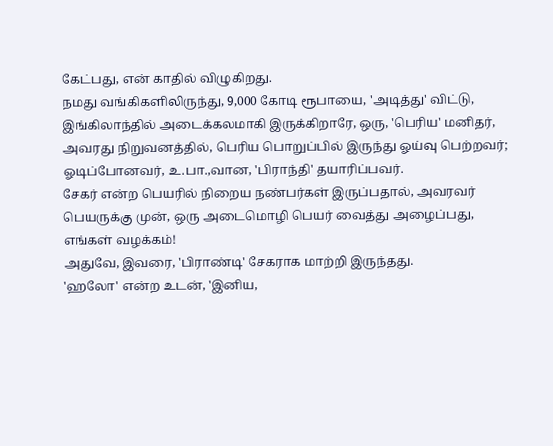கேட்பது, என் காதில் விழுகிறது.
நமது வங்கிகளிலிருந்து, 9,000 கோடி ரூபாயை, 'அடித்து' விட்டு, இங்கிலாந்தில் அடைக்கலமாகி இருக்கிறாரே, ஒரு, 'பெரிய' மனிதர், அவரது நிறுவனத்தில், பெரிய பொறுப்பில் இருந்து ஓய்வு பெற்றவர்; ஓடிப்போனவர், உ.பா.,வான, 'பிராந்தி' தயாரிப்பவர்.
சேகர் என்ற பெயரில் நிறைய நண்பர்கள் இருப்பதால், அவரவர் பெயருக்கு முன், ஒரு அடைமொழி பெயர் வைத்து அழைப்பது, எங்கள் வழக்கம்!
அதுவே, இவரை, 'பிராண்டி' சேகராக மாற்றி இருந்தது.
'ஹலோ' என்ற உடன், 'இனிய,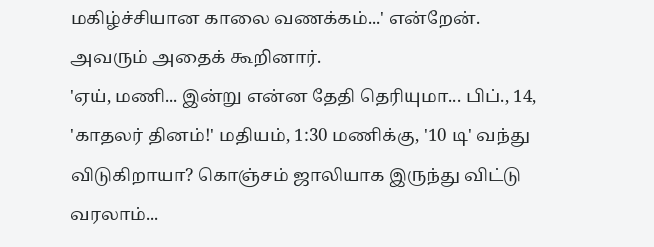மகிழ்ச்சியான காலை வணக்கம்...' என்றேன்.
அவரும் அதைக் கூறினார்.
'ஏய், மணி... இன்று என்ன தேதி தெரியுமா... பிப்., 14, 'காதலர் தினம்!' மதியம், 1:30 மணிக்கு, '10 டி' வந்து விடுகிறாயா? கொஞ்சம் ஜாலியாக இருந்து விட்டு வரலாம்...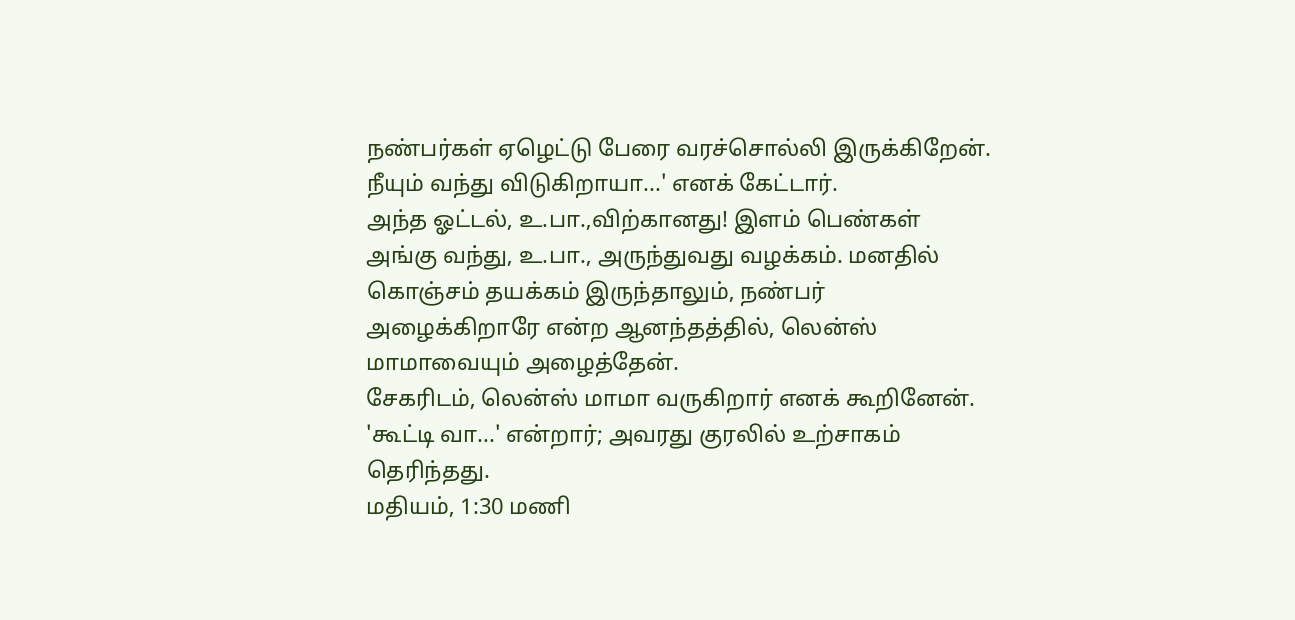நண்பர்கள் ஏழெட்டு பேரை வரச்சொல்லி இருக்கிறேன்.
நீயும் வந்து விடுகிறாயா...' எனக் கேட்டார்.
அந்த ஓட்டல், உ.பா.,விற்கானது! இளம் பெண்கள் அங்கு வந்து, உ.பா., அருந்துவது வழக்கம். மனதில் கொஞ்சம் தயக்கம் இருந்தாலும், நண்பர் அழைக்கிறாரே என்ற ஆனந்தத்தில், லென்ஸ் மாமாவையும் அழைத்தேன்.
சேகரிடம், லென்ஸ் மாமா வருகிறார் எனக் கூறினேன்.
'கூட்டி வா...' என்றார்; அவரது குரலில் உற்சாகம் தெரிந்தது.
மதியம், 1:30 மணி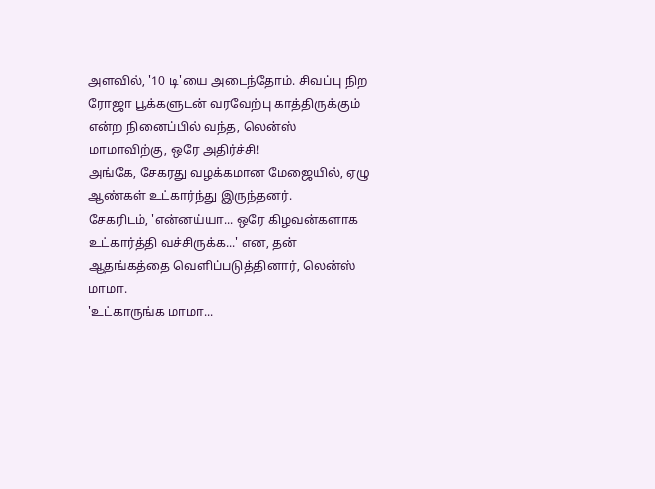அளவில், '10 டி'யை அடைந்தோம். சிவப்பு நிற ரோஜா பூக்களுடன் வரவேற்பு காத்திருக்கும் என்ற நினைப்பில் வந்த, லென்ஸ் மாமாவிற்கு, ஒரே அதிர்ச்சி!
அங்கே, சேகரது வழக்கமான மேஜையில், ஏழு ஆண்கள் உட்கார்ந்து இருந்தனர்.
சேகரிடம், 'என்னய்யா... ஒரே கிழவன்களாக உட்கார்த்தி வச்சிருக்க...' என, தன் ஆதங்கத்தை வெளிப்படுத்தினார், லென்ஸ் மாமா.
'உட்காருங்க மாமா...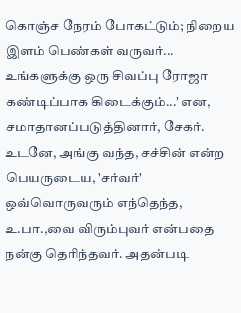கொஞ்ச நேரம் போகட்டும்; நிறைய இளம் பெண்கள் வருவர்... உங்களுக்கு ஒரு சிவப்பு ரோஜா கண்டிப்பாக கிடைக்கும்...' என, சமாதானப்படுத்தினார், சேகர்.
உடனே, அங்கு வந்த, சச்சின் என்ற பெயருடைய, 'சர்வர்' ஒவ்வொருவரும் எந்தெந்த, உ.பா.,வை விரும்புவர் என்பதை நன்கு தெரிந்தவர். அதன்படி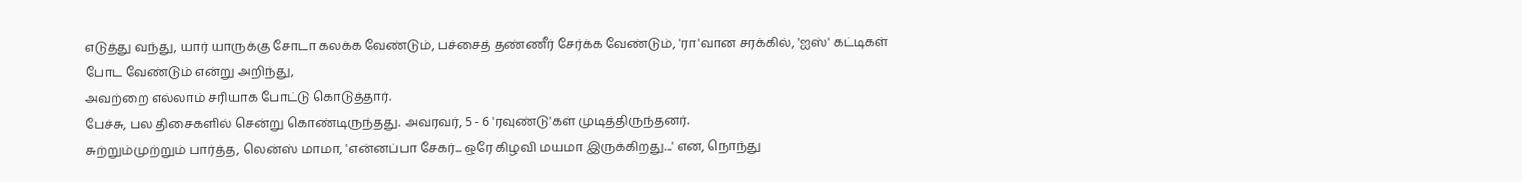எடுத்து வந்து, யார் யாருக்கு சோடா கலக்க வேண்டும், பச்சைத் தண்ணீர் சேர்க்க வேண்டும், 'ரா'வான சரக்கில், 'ஐஸ்' கட்டிகள்
போட வேண்டும் என்று அறிந்து,
அவற்றை எல்லாம் சரியாக போட்டு கொடுத்தார்.
பேச்சு, பல திசைகளில் சென்று கொண்டிருந்தது. அவரவர், 5 - 6 'ரவுண்டு'கள் முடித்திருந்தனர்.
சுற்றும்முற்றும் பார்த்த, லென்ஸ் மாமா, 'என்னப்பா சேகர்... ஒரே கிழவி மயமா இருக்கிறது...' என, நொந்து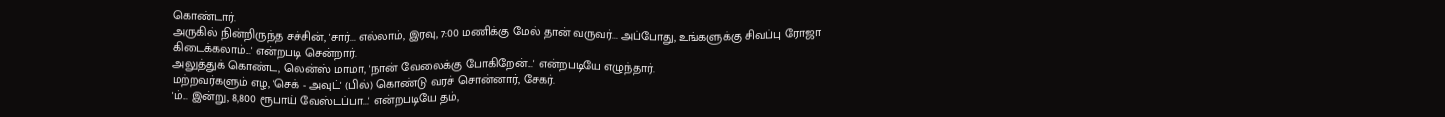கொண்டார்.
அருகில் நின்றிருந்த சச்சின், 'சார்... எல்லாம், இரவு, 7:00 மணிக்கு மேல் தான் வருவர்... அப்போது, உங்களுக்கு சிவப்பு ரோஜா கிடைக்கலாம்...' என்றபடி சென்றார்.
அலுத்துக் கொண்ட, லென்ஸ் மாமா, 'நான் வேலைக்கு போகிறேன்...' என்றபடியே எழுந்தார்.
மற்றவர்களும் எழ, 'செக் - அவுட்' (பில்) கொண்டு வரச் சொன்னார், சேகர்.
'ம்... இன்று, 8,800 ரூபாய் வேஸ்டப்பா...' என்றபடியே தம்,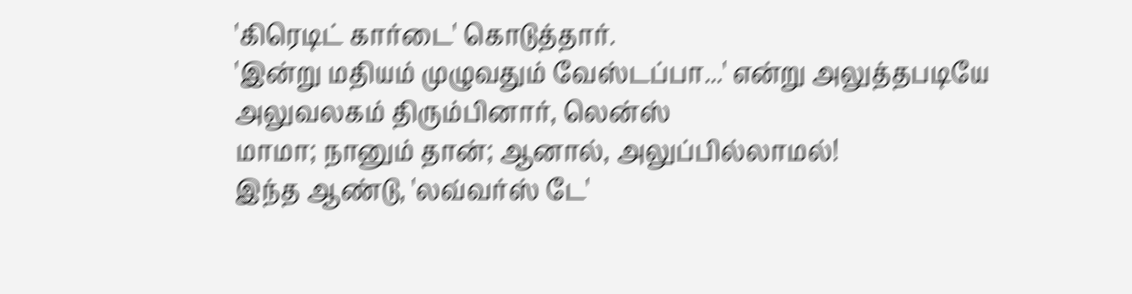'கிரெடிட் கார்டை' கொடுத்தார்.
'இன்று மதியம் முழுவதும் வேஸ்டப்பா...' என்று அலுத்தபடியே
அலுவலகம் திரும்பினார், லென்ஸ்
மாமா; நானும் தான்; ஆனால், அலுப்பில்லாமல்!
இந்த ஆண்டு, 'லவ்வர்ஸ் டே'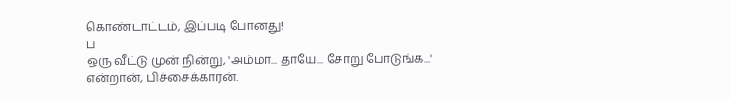கொண்டாட்டம், இப்படி போனது!
ப
ஒரு வீட்டு முன் நின்று, 'அம்மா... தாயே... சோறு போடுங்க...' என்றான், பிச்சைக்காரன்.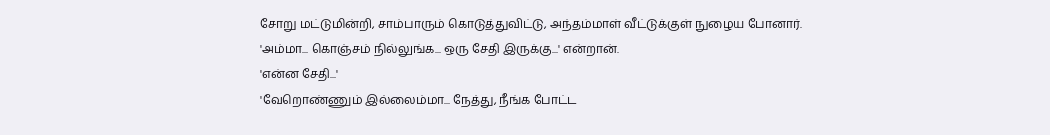சோறு மட்டுமின்றி, சாம்பாரும் கொடுத்துவிட்டு, அந்தம்மாள் வீட்டுக்குள் நுழைய போனார்.
'அம்மா... கொஞ்சம் நில்லுங்க... ஒரு சேதி இருக்கு...' என்றான்.
'என்ன சேதி...'
'வேறொண்ணும் இல்லைம்மா... நேத்து, நீங்க போட்ட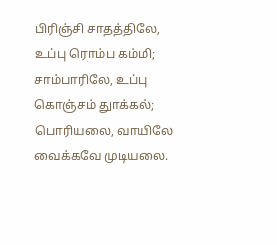பிரிஞ்சி சாதத்திலே, உப்பு ரொம்ப கம்மி; சாம்பாரிலே, உப்பு கொஞ்சம் துாக்கல்; பொரியலை, வாயிலே வைக்கவே முடியலை.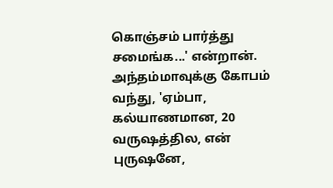கொஞ்சம் பார்த்து சமைங்க...' என்றான்.
அந்தம்மாவுக்கு கோபம் வந்து, 'ஏம்பா, கல்யாணமான, 20 வருஷத்தில, என் புருஷனே,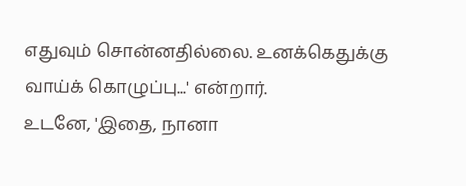எதுவும் சொன்னதில்லை. உனக்கெதுக்கு வாய்க் கொழுப்பு...' என்றார்.
உடனே, 'இதை, நானா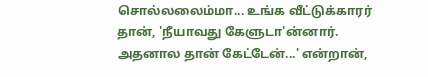சொல்லலைம்மா... உங்க வீட்டுக்காரர் தான், 'நீயாவது கேளுடா'ன்னார். அதனால தான் கேட்டேன்...' என்றான்,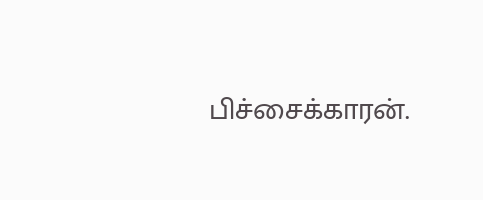பிச்சைக்காரன்.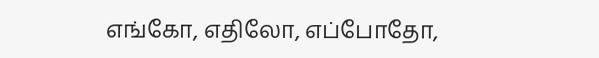எங்கோ, எதிலோ, எப்போதோ,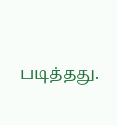படித்தது.